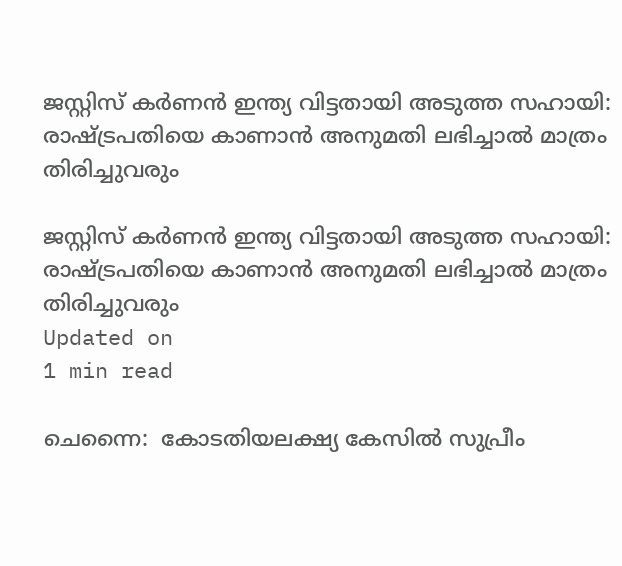ജസ്റ്റിസ് കര്‍ണന്‍ ഇന്ത്യ വിട്ടതായി അടുത്ത സഹായി: രാഷ്ട്രപതിയെ കാണാന്‍ അനുമതി ലഭിച്ചാല്‍ മാത്രം തിരിച്ചുവരും

ജസ്റ്റിസ് കര്‍ണന്‍ ഇന്ത്യ വിട്ടതായി അടുത്ത സഹായി: രാഷ്ട്രപതിയെ കാണാന്‍ അനുമതി ലഭിച്ചാല്‍ മാത്രം തിരിച്ചുവരും
Updated on
1 min read

ചെന്നൈ:  കോടതിയലക്ഷ്യ കേസില്‍ സുപ്രീം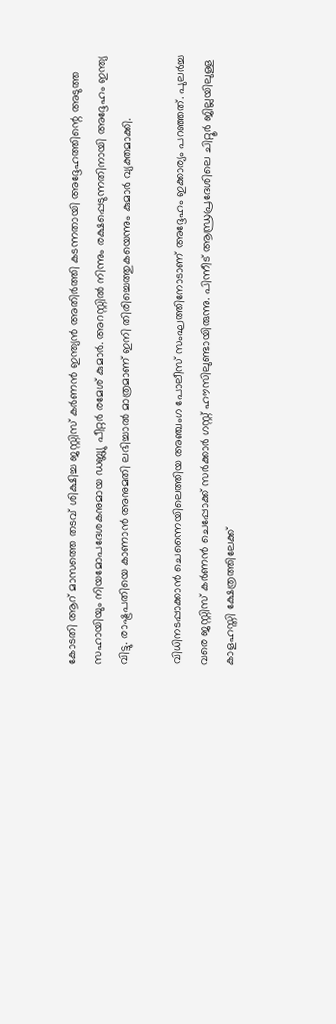കോടതി ആറ് മാസത്തെ തടവ് ശിക്ഷിച്ച ജസ്റ്റിസ് കര്‍ണന്‍ ഇന്ത്യന്‍ അതിര്‍ത്തി കടന്നതായി അദ്ദേഹത്തിന്റെ അടുത്ത സഹായിയും നിയമോപദേശകനുമായ ഡബ്ല്യു പീറ്റര്‍ രമേശ് കുമാര്‍. അറസ്റ്റില്‍ നിന്നും രക്ഷപ്പെടുന്നതിനായി അദ്ദേഹം ഇന്ത്യ വിട്ടു. രാഷ്ട്രപതിയെ കാണാന്‍ അനുമതി ലഭിച്ചാല്‍ മാത്രമാണ് ഇനി തിരിച്ചെത്തുകയെന്നും കുമാര്‍ വ്യക്തമാക്കി.

വിധിനടപ്പാക്കാന്‍ ചെന്നൈയിലെത്തിയ അഞ്ചംഗ പോലീസ് സംഘത്തിനോടാണ് അദ്ദേഹം ഇക്കാര്യം പറഞ്ഞത്. പുലര്‍ച്ച വരെ ജസ്റ്റിസ് കര്‍ണന്‍ ചെപ്പോക്ക് സര്‍ക്കാര്‍ ഗസ്റ്റ് ഹൗസിലുണ്ടായിരുന്നു. പിന്നീട് ആന്ധ്രപ്രദേശിലെ ചിറ്റൂര്‍ ജില്ലയിലുള്ള കാളഹസ്തി ക്ഷേത്രത്തിലേക്ക്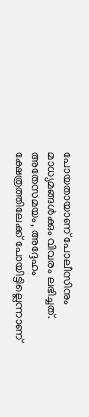പോയതായാണ് പോലീസിനും മാധ്യമങ്ങള്‍ക്കും വിവരം ലഭിച്ചത്. അതേസമയം, അദ്ദേഹം ക്ഷേത്രത്തിലേക്ക് പോയിട്ടില്ലെന്നാണ്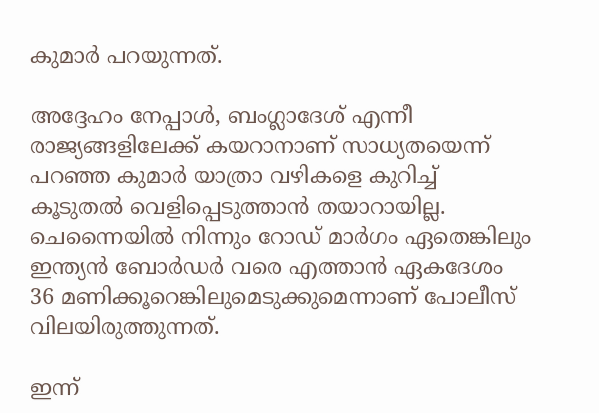കുമാര്‍ പറയുന്നത്.

അദ്ദേഹം നേപ്പാള്‍, ബംഗ്ലാദേശ് എന്നീ രാജ്യങ്ങളിലേക്ക് കയറാനാണ് സാധ്യതയെന്ന് പറഞ്ഞ കുമാര്‍ യാത്രാ വഴികളെ കുറിച്ച് കൂടുതല്‍ വെളിപ്പെടുത്താന്‍ തയാറായില്ല. ചെന്നൈയില്‍ നിന്നും റോഡ് മാര്‍ഗം ഏതെങ്കിലും ഇന്ത്യന്‍ ബോര്‍ഡര്‍ വരെ എത്താന്‍ ഏകദേശം 36 മണിക്കൂറെങ്കിലുമെടുക്കുമെന്നാണ് പോലീസ് വിലയിരുത്തുന്നത്.

ഇന്ന്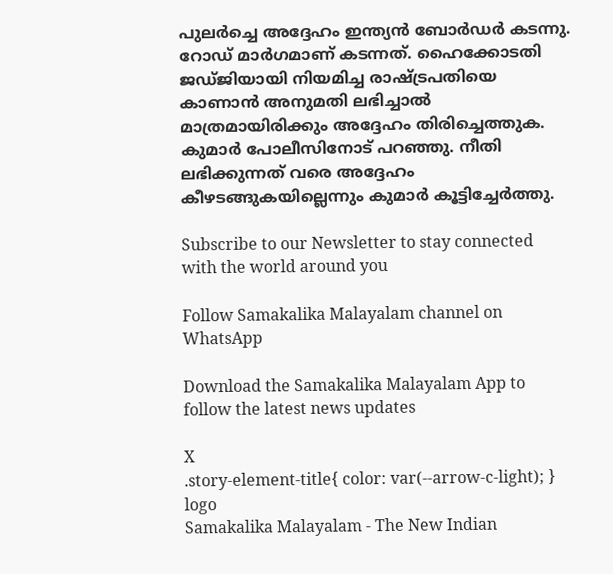പുലര്‍ച്ചെ അദ്ദേഹം ഇന്ത്യന്‍ ബോര്‍ഡര്‍ കടന്നു. റോഡ് മാര്‍ഗമാണ് കടന്നത്. ഹൈക്കോടതി ജഡ്ജിയായി നിയമിച്ച രാഷ്ട്രപതിയെ കാണാന്‍ അനുമതി ലഭിച്ചാല്‍ മാത്രമായിരിക്കും അദ്ദേഹം തിരിച്ചെത്തുക. കുമാര്‍ പോലീസിനോട് പറഞ്ഞു. നീതി ലഭിക്കുന്നത് വരെ അദ്ദേഹം കീഴടങ്ങുകയില്ലെന്നും കുമാര്‍ കൂട്ടിച്ചേര്‍ത്തു.

Subscribe to our Newsletter to stay connected with the world around you

Follow Samakalika Malayalam channel on WhatsApp

Download the Samakalika Malayalam App to follow the latest news updates

X
.story-element-title{ color: var(--arrow-c-light); }
logo
Samakalika Malayalam - The New Indian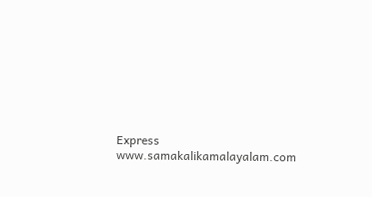Express
www.samakalikamalayalam.com